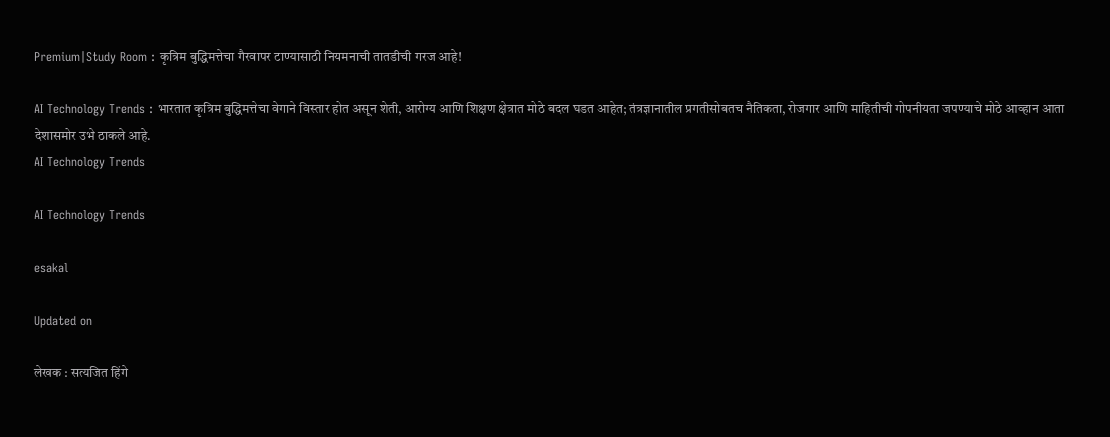Premium|Study Room : कृत्रिम बुद्धिमत्तेचा गैरवापर टाण्यासाठी नियमनाची तातडीची गरज आहे!

AI Technology Trends : भारतात कृत्रिम बुद्धिमत्तेचा वेगाने विस्तार होत असून शेती, आरोग्य आणि शिक्षण क्षेत्रात मोठे बदल घडत आहेत; तंत्रज्ञानातील प्रगतीसोबतच नैतिकता, रोजगार आणि माहितीची गोपनीयता जपण्याचे मोठे आव्हान आता देशासमोर उभे ठाकले आहे.
AI Technology Trends

AI Technology Trends

esakal

Updated on

लेखक : सत्यजित हिंगे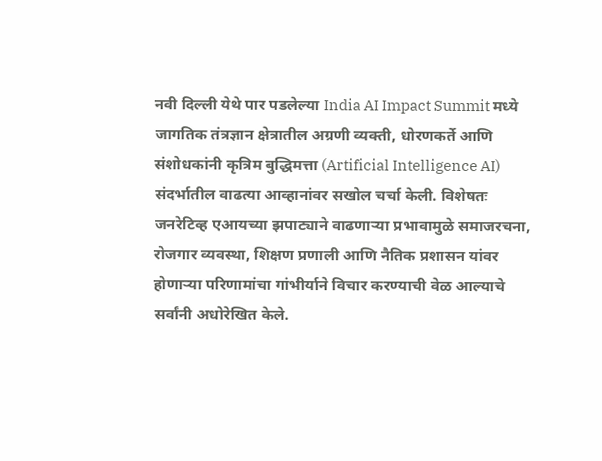नवी दिल्ली येथे पार पडलेल्या India AI Impact Summit मध्ये जागतिक तंत्रज्ञान क्षेत्रातील अग्रणी व्यक्ती, धोरणकर्ते आणि संशोधकांनी कृत्रिम बुद्धिमत्ता (Artificial Intelligence AI) संदर्भातील वाढत्या आव्हानांवर सखोल चर्चा केली. विशेषतः जनरेटिव्ह एआयच्या झपाट्याने वाढणाऱ्या प्रभावामुळे समाजरचना, रोजगार व्यवस्था, शिक्षण प्रणाली आणि नैतिक प्रशासन यांवर होणाऱ्या परिणामांचा गांभीर्याने विचार करण्याची वेळ आल्याचे सर्वांनी अधोरेखित केले.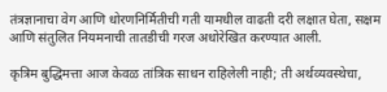तंत्रज्ञानाचा वेग आणि धोरणनिर्मितीची गती यामधील वाढती दरी लक्षात घेता, सक्षम आणि संतुलित नियमनाची तातडीची गरज अधोरेखित करण्यात आली.

कृत्रिम बुद्धिमत्ता आज केवळ तांत्रिक साधन राहिलेली नाही; ती अर्थव्यवस्थेचा,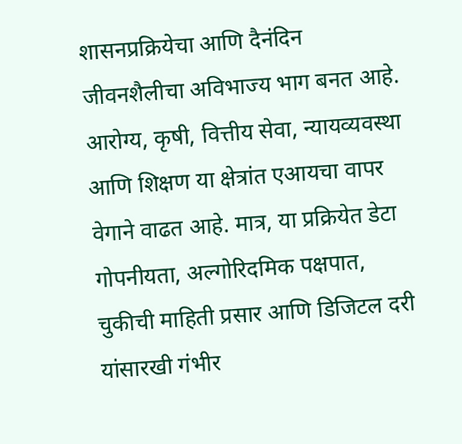शासनप्रक्रियेचा आणि दैनंदिन जीवनशैलीचा अविभाज्य भाग बनत आहे. आरोग्य, कृषी, वित्तीय सेवा, न्यायव्यवस्था आणि शिक्षण या क्षेत्रांत एआयचा वापर वेगाने वाढत आहे. मात्र, या प्रक्रियेत डेटा गोपनीयता, अल्गोरिदमिक पक्षपात, चुकीची माहिती प्रसार आणि डिजिटल दरी यांसारखी गंभीर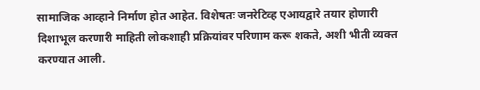सामाजिक आव्हाने निर्माण होत आहेत. विशेषतः जनरेटिव्ह एआयद्वारे तयार होणारी दिशाभूल करणारी माहिती लोकशाही प्रक्रियांवर परिणाम करू शकते, अशी भीती व्यक्त करण्यात आली.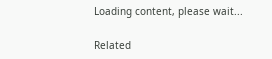Loading content, please wait...

Related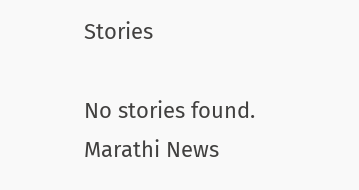Stories

No stories found.
Marathi News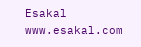Esakal
www.esakal.com